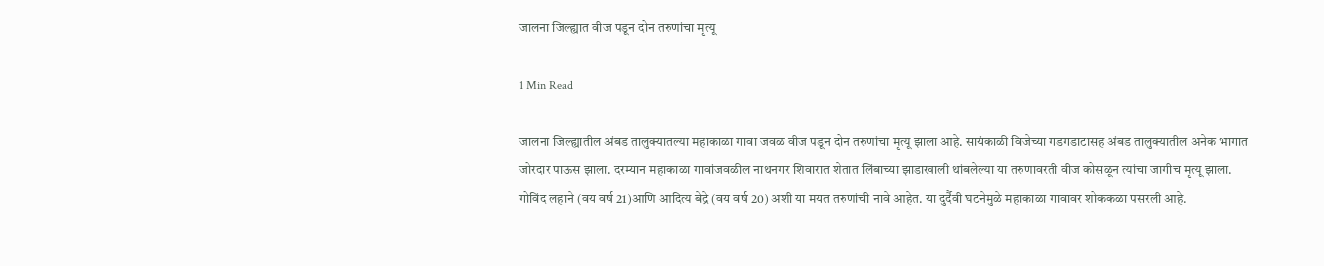जालना जिल्ह्यात वीज पडून दोन तरुणांचा मृत्यू

1 Min Read

जालना जिल्ह्यातील अंबड तालुक्यातल्या महाकाळा गावा जवळ वीज पडून दोन तरुणांचा मृत्यू झाला आहे. सायंकाळी विजेच्या गडगडाटासह अंबड तालुक्यातील अनेक भागात जोरदार पाऊस झाला. दरम्यान महाकाळा गावांजवळील नाथनगर शिवारात शेतात लिंबाच्या झाडाखाली थांबलेल्या या तरुणावरती वीज कोसळून त्यांचा जागीच मृत्यू झाला. गोविंद लहाने (वय वर्ष 21)आणि आदित्य बेद्रे (वय वर्ष 20) अशी या मयत तरुणांची नावे आहेत. या दुर्दैवी घटनेमुळे महाकाळा गावावर शोककळा पसरली आहे.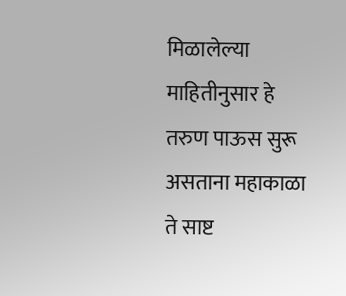मिळालेल्या माहितीनुसार हे तरुण पाऊस सुरू असताना महाकाळा ते साष्ट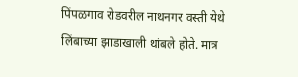पिंपळगाव रोडवरील नाथनगर वस्ती येथे लिंबाच्या झाडाखाली थांबले होते. मात्र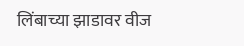लिंबाच्या झाडावर वीज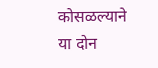कोसळल्याने या दोन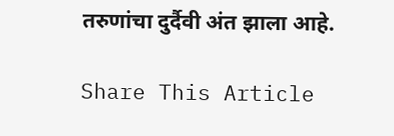तरुणांचा दुर्दैवी अंत झाला आहे.

Share This Article